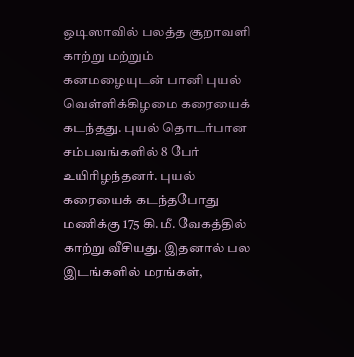ஒடிஸாவில் பலத்த சூறாவளி காற்று மற்றும் கனமழையுடன் பானி புயல் வெள்ளிக்கிழமை கரையைக் கடந்தது. புயல் தொடர்பான சம்பவங்களில் 8 பேர் உயிரிழந்தனர். புயல் கரையைக் கடந்தபோது மணிக்கு 175 கி.மீ. வேகத்தில் காற்று வீசியது. இதனால் பல இடங்களில் மரங்கள்,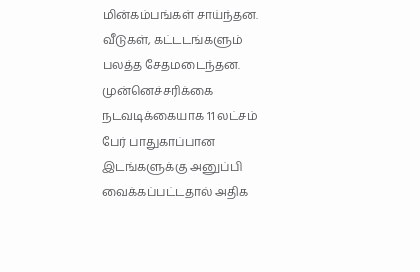மின்கம்பங்கள் சாய்ந்தன. வீடுகள், கட்டடங்களும் பலத்த சேதமடைந்தன.
முன்னெச்சரிக்கை நடவடிக்கையாக 11 லட்சம் பேர் பாதுகாப்பான இடங்களுக்கு அனுப்பி வைக்கப்பட்டதால் அதிக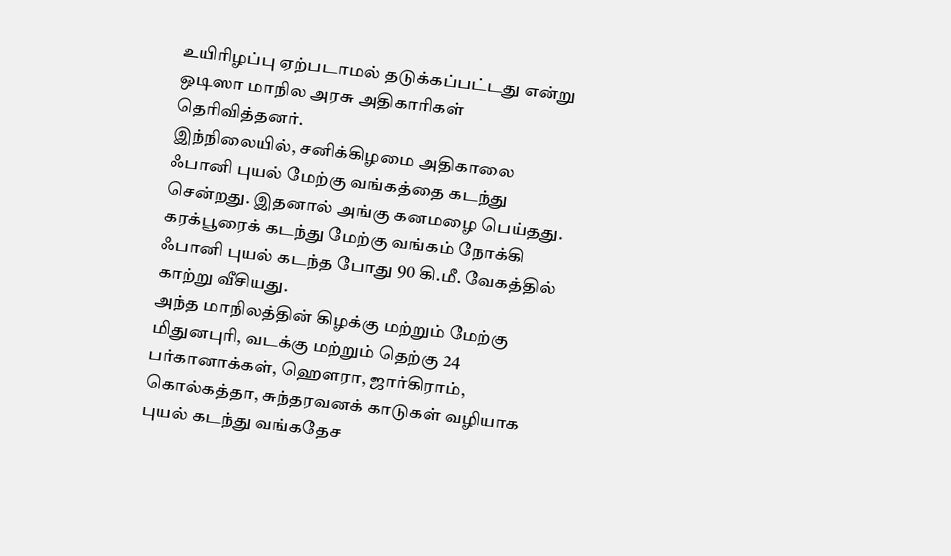உயிரிழப்பு ஏற்படாமல் தடுக்கப்பட்டது என்று ஒடிஸா மாநில அரசு அதிகாரிகள் தெரிவித்தனர்.
இந்நிலையில், சனிக்கிழமை அதிகாலை ஃபானி புயல் மேற்கு வங்கத்தை கடந்து சென்றது. இதனால் அங்கு கனமழை பெய்தது. கரக்பூரைக் கடந்து மேற்கு வங்கம் நோக்கி ஃபானி புயல் கடந்த போது 90 கி.மீ. வேகத்தில் காற்று வீசியது.
அந்த மாநிலத்தின் கிழக்கு மற்றும் மேற்கு மிதுனபுரி, வடக்கு மற்றும் தெற்கு 24 பர்கானாக்கள், ஹெளரா, ஜார்கிராம், கொல்கத்தா, சுந்தரவனக் காடுகள் வழியாக புயல் கடந்து வங்கதேச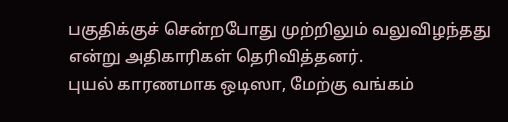பகுதிக்குச் சென்றபோது முற்றிலும் வலுவிழந்தது என்று அதிகாரிகள் தெரிவித்தனர்.
புயல் காரணமாக ஒடிஸா, மேற்கு வங்கம்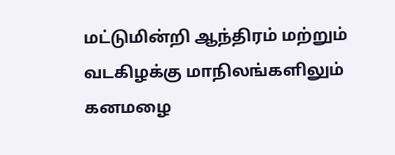மட்டுமின்றி ஆந்திரம் மற்றும் வடகிழக்கு மாநிலங்களிலும் கனமழை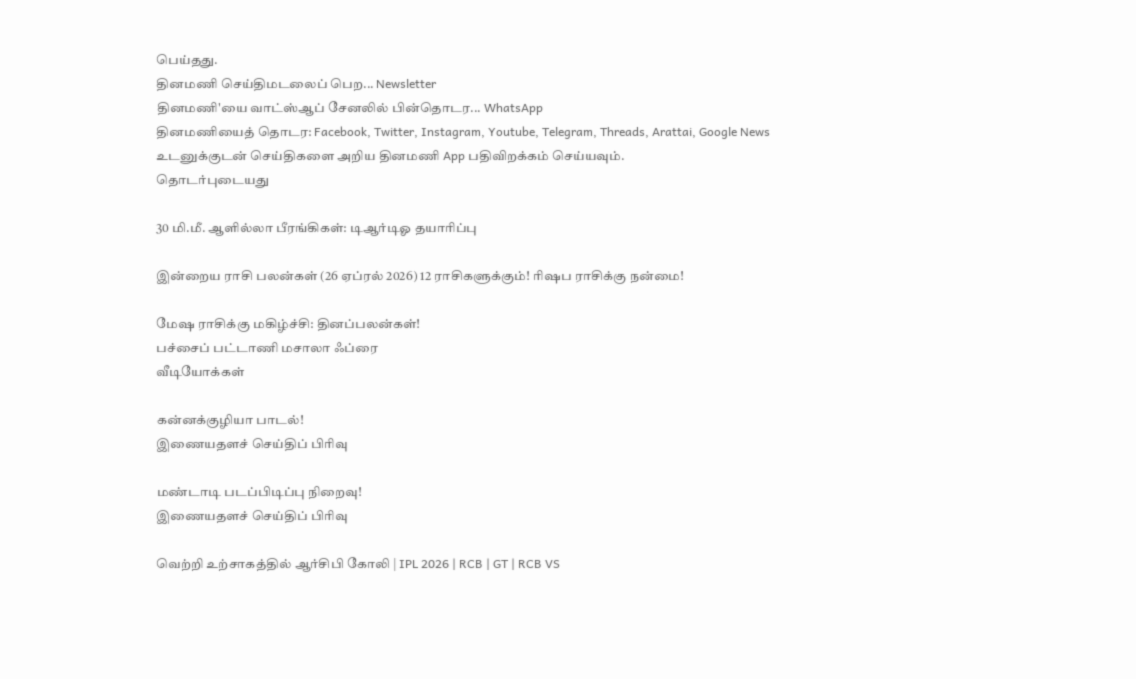பெய்தது.
தினமணி செய்திமடலைப் பெற... Newsletter
தினமணி'யை வாட்ஸ்ஆப் சேனலில் பின்தொடர... WhatsApp
தினமணியைத் தொடர: Facebook, Twitter, Instagram, Youtube, Telegram, Threads, Arattai, Google News
உடனுக்குடன் செய்திகளை அறிய தினமணி App பதிவிறக்கம் செய்யவும்.
தொடர்புடையது

30 மி.மீ. ஆளில்லா பீரங்கிகள்: டிஆர்டிஓ தயாரிப்பு

இன்றைய ராசி பலன்கள் (26 ஏப்ரல் 2026) 12 ராசிகளுக்கும்! ரிஷப ராசிக்கு நன்மை!

மேஷ ராசிக்கு மகிழ்ச்சி: தினப்பலன்கள்!
பச்சைப் பட்டாணி மசாலா ஃப்ரை
வீடியோக்கள்

கன்னக்குழியா பாடல்!
இணையதளச் செய்திப் பிரிவு

மண்டாடி படப்பிடிப்பு நிறைவு!
இணையதளச் செய்திப் பிரிவு

வெற்றி உற்சாகத்தில் ஆர்சிபி கோலி | IPL 2026 | RCB | GT | RCB VS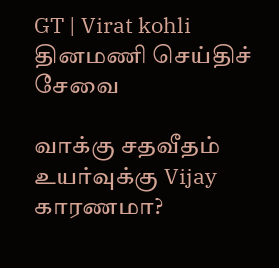GT | Virat kohli
தினமணி செய்திச் சேவை

வாக்கு சதவீதம் உயர்வுக்கு Vijay காரணமா?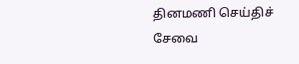தினமணி செய்திச் சேவை